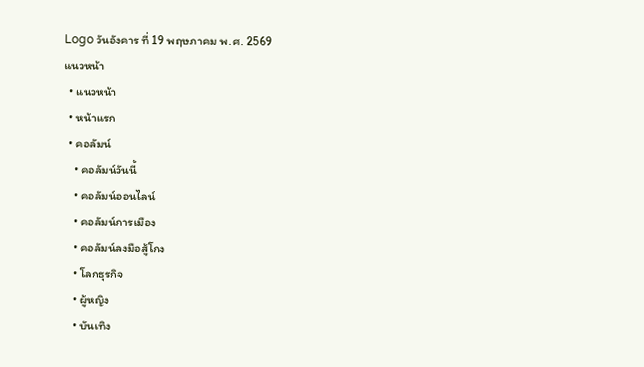Logo วันอังคาร ที่ 19 พฤษภาคม พ.ศ. 2569
แนวหน้า
  • แนวหน้า
  • หน้าแรก
  • คอลัมน์
    • คอลัมน์วันนี้
    • คอลัมน์ออนไลน์
    • คอลัมน์การเมือง
    • คอลัมน์ลงมือสู้โกง
    • โลกธุรกิจ
    • ผู้หญิง
    • บันเทิง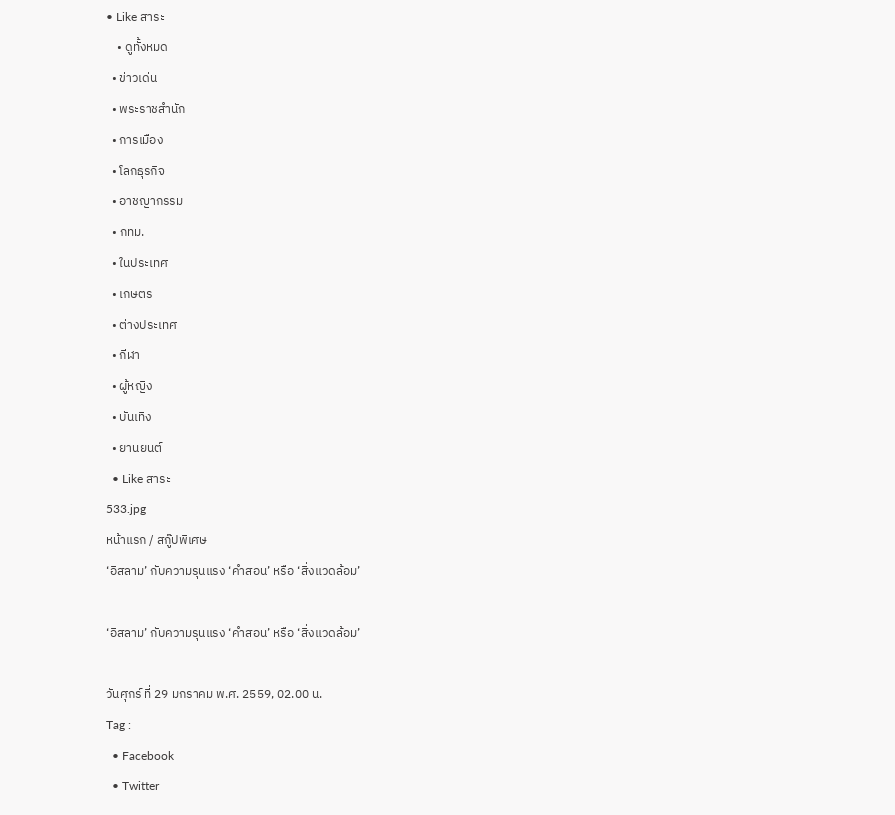• Like สาระ
    • ดูทั้งหมด
  • ข่าวเด่น
  • พระราชสำนัก
  • การเมือง
  • โลกธุรกิจ
  • อาชญากรรม
  • กทม.
  • ในประเทศ
  • เกษตร
  • ต่างประเทศ
  • กีฬา
  • ผู้หญิง
  • บันเทิง
  • ยานยนต์
  • Like สาระ
533.jpg
หน้าแรก / สกู๊ปพิเศษ
‘อิสลาม’ กับความรุนแรง ‘คำสอน’ หรือ ‘สิ่งแวดล้อม’

‘อิสลาม’ กับความรุนแรง ‘คำสอน’ หรือ ‘สิ่งแวดล้อม’

วันศุกร์ ที่ 29 มกราคม พ.ศ. 2559, 02.00 น.
Tag :
  • Facebook
  • Twitter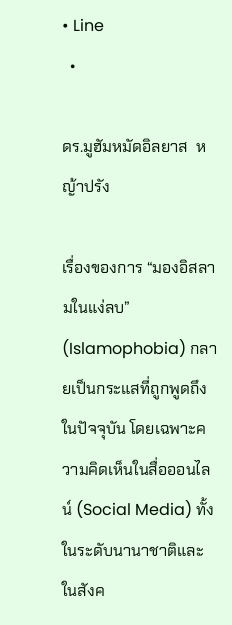• Line
  •

ดร.มูฮัมหมัดอิลยาส  หญ้าปรัง

เรื่องของการ “มองอิสลามในแง่ลบ” (Islamophobia) กลายเป็นกระแสที่ถูกพูดถึงในปัจจุบัน โดยเฉพาะความคิดเห็นในสื่อออนไลน์ (Social Media) ทั้งในระดับนานาชาติและในสังค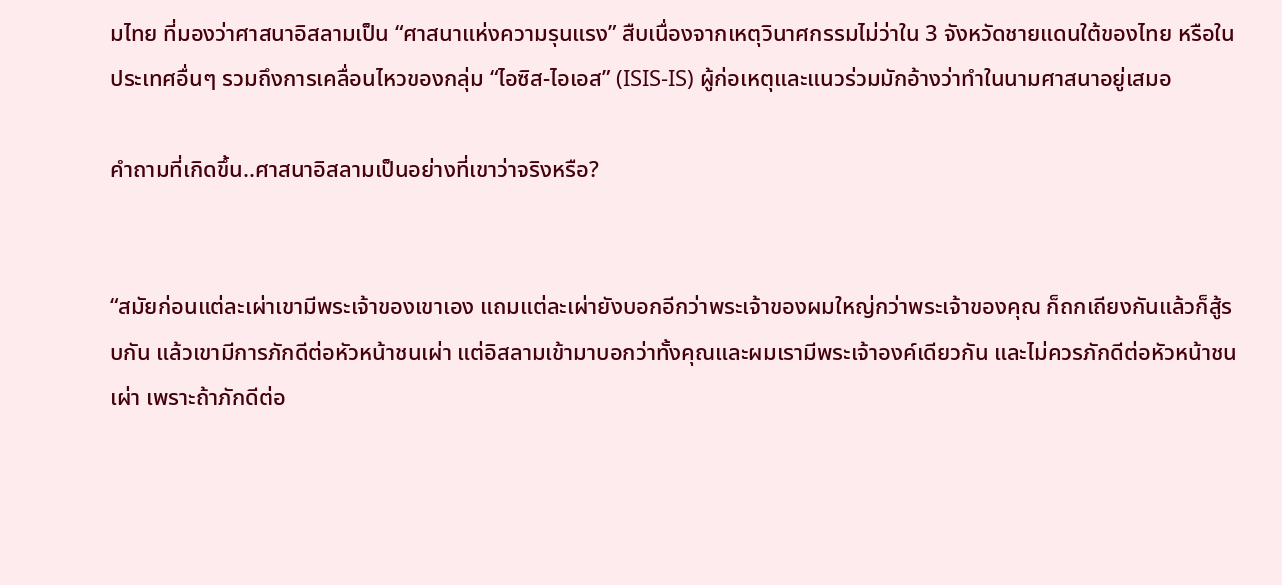มไทย ที่มองว่าศาสนาอิสลามเป็น “ศาสนาแห่งความรุนแรง” สืบเนื่องจากเหตุวินาศกรรมไม่ว่าใน 3 จังหวัดชายแดนใต้ของไทย หรือในประเทศอื่นๆ รวมถึงการเคลื่อนไหวของกลุ่ม “ไอซิส-ไอเอส” (ISIS-IS) ผู้ก่อเหตุและแนวร่วมมักอ้างว่าทำในนามศาสนาอยู่เสมอ

คำถามที่เกิดขึ้น..ศาสนาอิสลามเป็นอย่างที่เขาว่าจริงหรือ?


“สมัยก่อนแต่ละเผ่าเขามีพระเจ้าของเขาเอง แถมแต่ละเผ่ายังบอกอีกว่าพระเจ้าของผมใหญ่กว่าพระเจ้าของคุณ ก็ถกเถียงกันแล้วก็สู้รบกัน แล้วเขามีการภักดีต่อหัวหน้าชนเผ่า แต่อิสลามเข้ามาบอกว่าทั้งคุณและผมเรามีพระเจ้าองค์เดียวกัน และไม่ควรภักดีต่อหัวหน้าชนเผ่า เพราะถ้าภักดีต่อ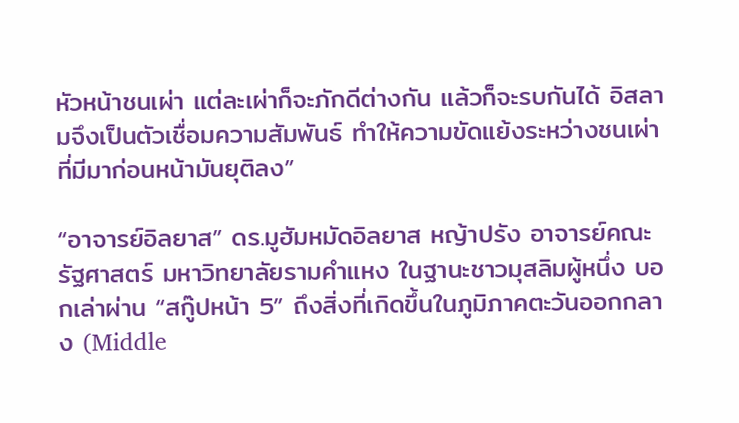หัวหน้าชนเผ่า แต่ละเผ่าก็จะภักดีต่างกัน แล้วก็จะรบกันได้ อิสลามจึงเป็นตัวเชื่อมความสัมพันธ์ ทำให้ความขัดแย้งระหว่างชนเผ่าที่มีมาก่อนหน้ามันยุติลง”

“อาจารย์อิลยาส” ดร.มูฮัมหมัดอิลยาส หญ้าปรัง อาจารย์คณะรัฐศาสตร์ มหาวิทยาลัยรามคำแหง ในฐานะชาวมุสลิมผู้หนึ่ง บอกเล่าผ่าน “สกู๊ปหน้า 5” ถึงสิ่งที่เกิดขึ้นในภูมิภาคตะวันออกกลาง (Middle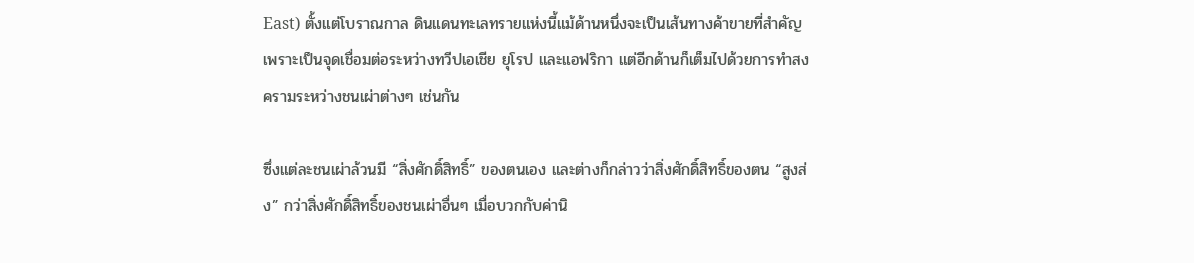East) ตั้งแต่โบราณกาล ดินแดนทะเลทรายแห่งนี้แม้ด้านหนึ่งจะเป็นเส้นทางค้าขายที่สำคัญ เพราะเป็นจุดเชื่อมต่อระหว่างทวีปเอเชีย ยุโรป และแอฟริกา แต่อีกด้านก็เต็มไปด้วยการทำสงครามระหว่างชนเผ่าต่างๆ เช่นกัน

ซึ่งแต่ละชนเผ่าล้วนมี “สิ่งศักดิ์สิทธิ์” ของตนเอง และต่างก็กล่าวว่าสิ่งศักดิ์สิทธิ์ของตน “สูงส่ง” กว่าสิ่งศักดิ์สิทธิ์ของชนเผ่าอื่นๆ เมื่อบวกกับค่านิ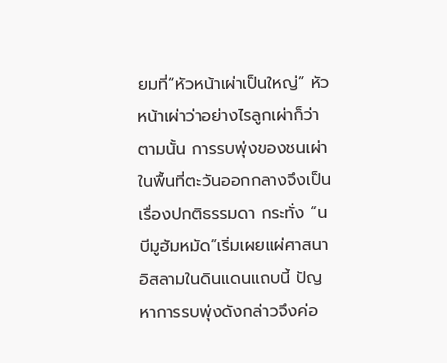ยมที่“หัวหน้าเผ่าเป็นใหญ่” หัวหน้าเผ่าว่าอย่างไรลูกเผ่าก็ว่าตามนั้น การรบพุ่งของชนเผ่าในพื้นที่ตะวันออกกลางจึงเป็นเรื่องปกติธรรมดา กระทั่ง “นบีมูฮัมหมัด”เริ่มเผยแผ่ศาสนาอิสลามในดินแดนแถบนี้ ปัญหาการรบพุ่งดังกล่าวจึงค่อ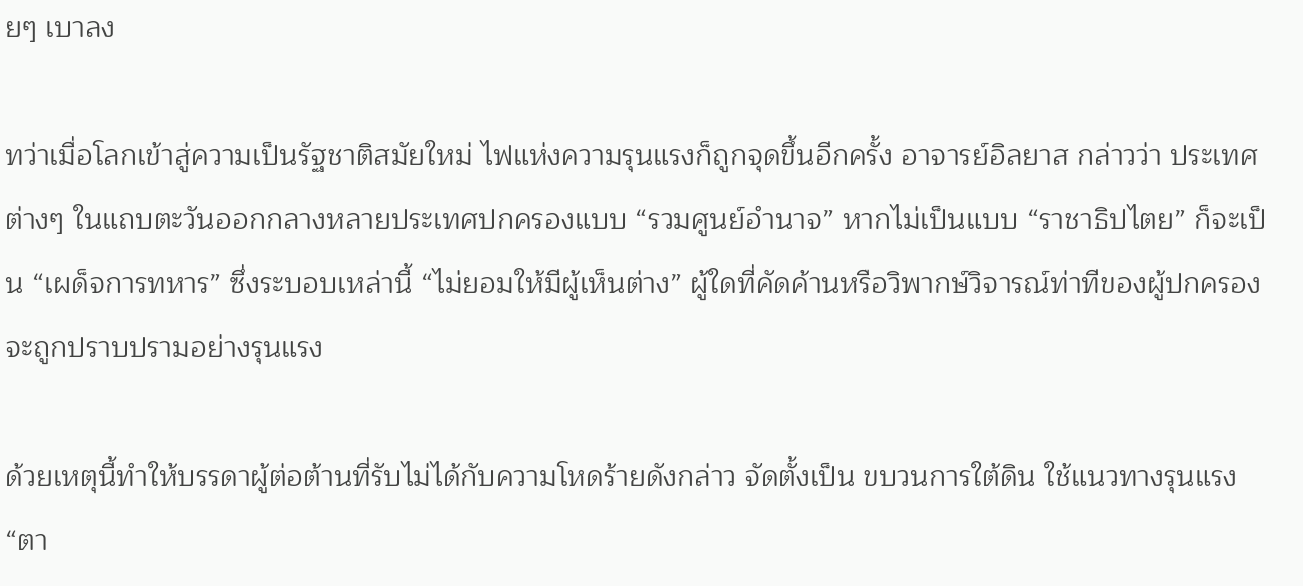ยๆ เบาลง

ทว่าเมื่อโลกเข้าสู่ความเป็นรัฐชาติสมัยใหม่ ไฟแห่งความรุนแรงก็ถูกจุดขึ้นอีกครั้ง อาจารย์อิลยาส กล่าวว่า ประเทศต่างๆ ในแถบตะวันออกกลางหลายประเทศปกครองแบบ “รวมศูนย์อำนาจ” หากไม่เป็นแบบ “ราชาธิปไตย” ก็จะเป็น “เผด็จการทหาร” ซึ่งระบอบเหล่านี้ “ไม่ยอมให้มีผู้เห็นต่าง” ผู้ใดที่คัดค้านหรือวิพากษ์วิจารณ์ท่าทีของผู้ปกครองจะถูกปราบปรามอย่างรุนแรง

ด้วยเหตุนี้ทำให้บรรดาผู้ต่อต้านที่รับไม่ได้กับความโหดร้ายดังกล่าว จัดตั้งเป็น ขบวนการใต้ดิน ใช้แนวทางรุนแรง “ตา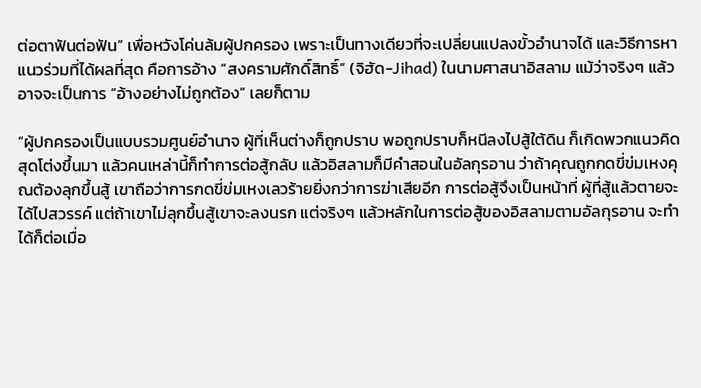ต่อตาฟันต่อฟัน” เพื่อหวังโค่นล้มผู้ปกครอง เพราะเป็นทางเดียวที่จะเปลี่ยนแปลงขั้วอำนาจได้ และวิธีการหาแนวร่วมที่ได้ผลที่สุด คือการอ้าง “สงครามศักดิ์สิทธิ์” (จิฮัด-Jihad) ในนามศาสนาอิสลาม แม้ว่าจริงๆ แล้ว อาจจะเป็นการ “อ้างอย่างไม่ถูกต้อง” เลยก็ตาม

“ผู้ปกครองเป็นแบบรวมศูนย์อำนาจ ผู้ที่เห็นต่างก็ถูกปราบ พอถูกปราบก็หนีลงไปสู้ใต้ดิน ก็เกิดพวกแนวคิดสุดโต่งขึ้นมา แล้วคนเหล่านี้ก็ทำการต่อสู้กลับ แล้วอิสลามก็มีคำสอนในอัลกุรอาน ว่าถ้าคุณถูกกดขี่ข่มเหงคุณต้องลุกขึ้นสู้ เขาถือว่าการกดขี่ข่มเหงเลวร้ายยิ่งกว่าการฆ่าเสียอีก การต่อสู้จึงเป็นหน้าที่ ผู้ที่สู้แล้วตายจะได้ไปสวรรค์ แต่ถ้าเขาไม่ลุกขึ้นสู้เขาจะลงนรก แต่จริงๆ แล้วหลักในการต่อสู้ของอิสลามตามอัลกุรอาน จะทำได้ก็ต่อเมื่อ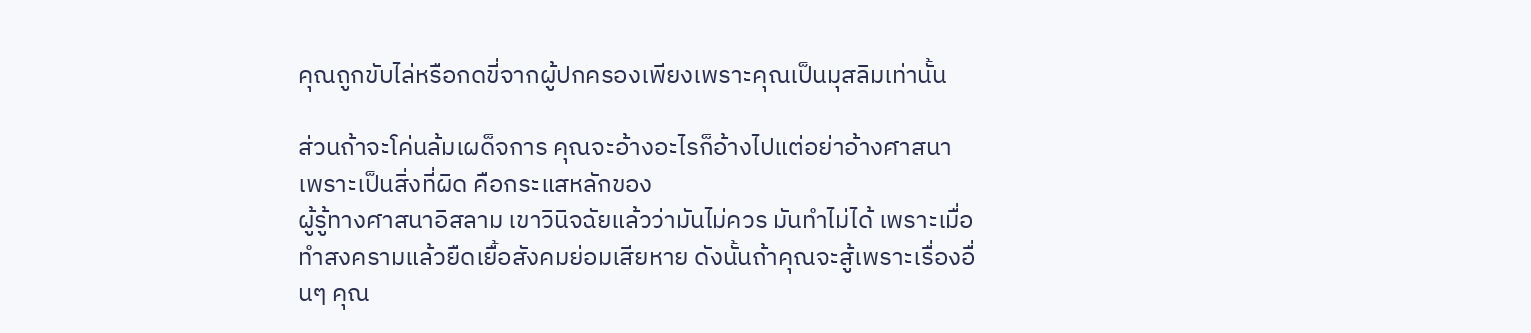คุณถูกขับไล่หรือกดขี่จากผู้ปกครองเพียงเพราะคุณเป็นมุสลิมเท่านั้น

ส่วนถ้าจะโค่นล้มเผด็จการ คุณจะอ้างอะไรก็อ้างไปแต่อย่าอ้างศาสนา เพราะเป็นสิ่งที่ผิด คือกระแสหลักของ
ผู้รู้ทางศาสนาอิสลาม เขาวินิจฉัยแล้วว่ามันไม่ควร มันทำไม่ได้ เพราะเมื่อทำสงครามแล้วยืดเยื้อสังคมย่อมเสียหาย ดังนั้นถ้าคุณจะสู้เพราะเรื่องอื่นๆ คุณ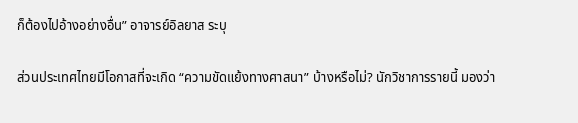ก็ต้องไปอ้างอย่างอื่น” อาจารย์อิลยาส ระบุ

ส่วนประเทศไทยมีโอกาสที่จะเกิด “ความขัดแย้งทางศาสนา” บ้างหรือไม่? นักวิชาการรายนี้ มองว่า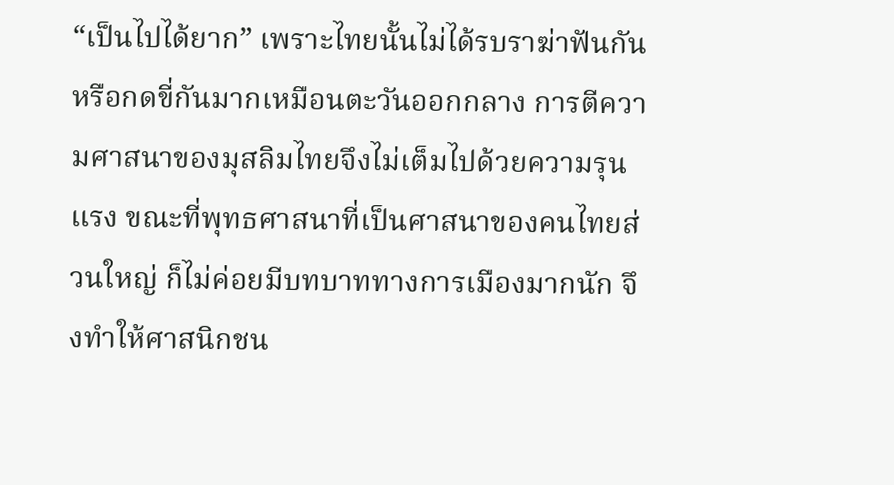“เป็นไปได้ยาก” เพราะไทยนั้นไม่ได้รบราฆ่าฟันกันหรือกดขี่กันมากเหมือนตะวันออกกลาง การตีความศาสนาของมุสลิมไทยจึงไม่เต็มไปด้วยความรุนแรง ขณะที่พุทธศาสนาที่เป็นศาสนาของคนไทยส่วนใหญ่ ก็ไม่ค่อยมีบทบาททางการเมืองมากนัก จึงทำให้ศาสนิกชน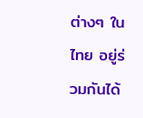ต่างๆ ในไทย อยู่ร่วมกันได้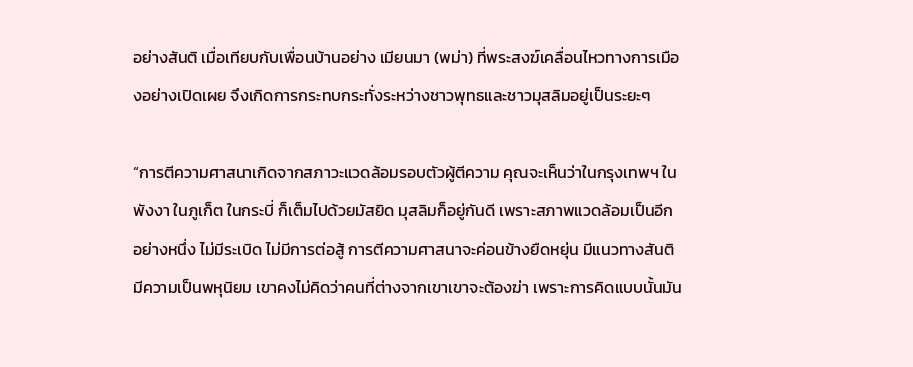อย่างสันติ เมื่อเทียบกับเพื่อนบ้านอย่าง เมียนมา (พม่า) ที่พระสงฆ์เคลื่อนไหวทางการเมืองอย่างเปิดเผย จึงเกิดการกระทบกระทั่งระหว่างชาวพุทธและชาวมุสลิมอยู่เป็นระยะๆ

“การตีความศาสนาเกิดจากสภาวะแวดล้อมรอบตัวผู้ตีความ คุณจะเห็นว่าในกรุงเทพฯ ในพังงา ในภูเก็ต ในกระบี่ ก็เต็มไปด้วยมัสยิด มุสลิมก็อยู่กันดี เพราะสภาพแวดล้อมเป็นอีกอย่างหนึ่ง ไม่มีระเบิด ไม่มีการต่อสู้ การตีความศาสนาจะค่อนข้างยืดหยุ่น มีแนวทางสันติ มีความเป็นพหุนิยม เขาคงไม่คิดว่าคนที่ต่างจากเขาเขาจะต้องฆ่า เพราะการคิดแบบนั้นมัน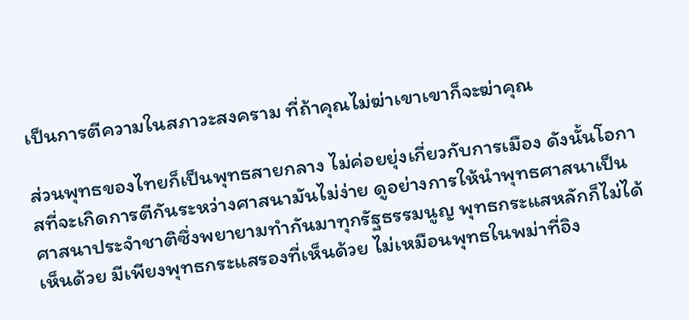เป็นการตีความในสภาวะสงคราม ที่ถ้าคุณไม่ฆ่าเขาเขาก็จะฆ่าคุณ

ส่วนพุทธของไทยก็เป็นพุทธสายกลาง ไม่ค่อยยุ่งเกี่ยวกับการเมือง ดังนั้นโอกาสที่จะเกิดการตีกันระหว่างศาสนามันไม่ง่าย ดูอย่างการให้นำพุทธศาสนาเป็นศาสนาประจำชาติซึ่งพยายามทำกันมาทุกรัฐธรรมนูญ พุทธกระแสหลักก็ไม่ได้เห็นด้วย มีเพียงพุทธกระแสรองที่เห็นด้วย ไม่เหมือนพุทธในพม่าที่อิง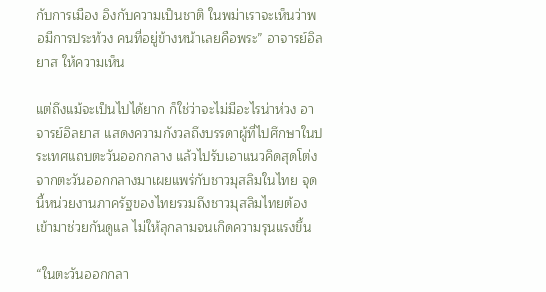กับการเมือง อิงกับความเป็นชาติ ในพม่าเราจะเห็นว่าพอมีการประท้วง คนที่อยู่ข้างหน้าเลยคือพระ” อาจารย์อิลยาส ให้ความเห็น

แต่ถึงแม้จะเป็นไปได้ยาก ก็ใช่ว่าจะไม่มีอะไรน่าห่วง อาจารย์อิลยาส แสดงความกังวลถึงบรรดาผู้ที่ไปศึกษาในประเทศแถบตะวันออกกลาง แล้วไปรับเอาแนวคิดสุดโต่งจากตะวันออกกลางมาเผยแพร่กับชาวมุสลิมในไทย จุดนี้หน่วยงานภาครัฐของไทยรวมถึงชาวมุสลิมไทยต้องเข้ามาช่วยกันดูแล ไม่ให้ลุกลามจนเกิดความรุนแรงขึ้น

“ในตะวันออกกลา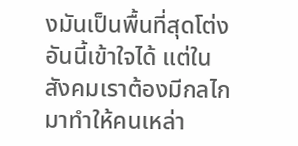งมันเป็นพื้นที่สุดโต่ง อันนี้เข้าใจได้ แต่ในสังคมเราต้องมีกลไกมาทำให้คนเหล่า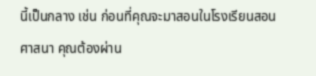นี้เป็นกลาง เช่น ก่อนที่คุณจะมาสอนในโรงเรียนสอนศาสนา คุณต้องผ่าน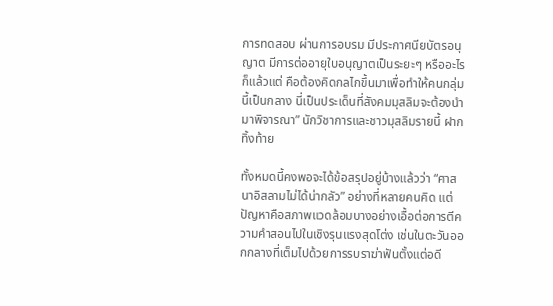การทดสอบ ผ่านการอบรม มีประกาศนียบัตรอนุญาต มีการต่ออายุใบอนุญาตเป็นระยะๆ หรืออะไรก็แล้วแต่ คือต้องคิดกลไกขึ้นมาเพื่อทำให้คนกลุ่มนี้เป็นกลาง นี่เป็นประเด็นที่สังคมมุสลิมจะต้องนำมาพิจารณา” นักวิชาการและชาวมุสลิมรายนี้ ฝากทิ้งท้าย

ทั้งหมดนี้คงพอจะได้ข้อสรุปอยู่บ้างแล้วว่า “ศาสนาอิสลามไม่ได้น่ากลัว” อย่างที่หลายคนคิด แต่ปัญหาคือสภาพแวดล้อมบางอย่างเอื้อต่อการตีความคำสอนไปในเชิงรุนแรงสุดโต่ง เช่นในตะวันออกกลางที่เต็มไปด้วยการรบราฆ่าฟันตั้งแต่อดี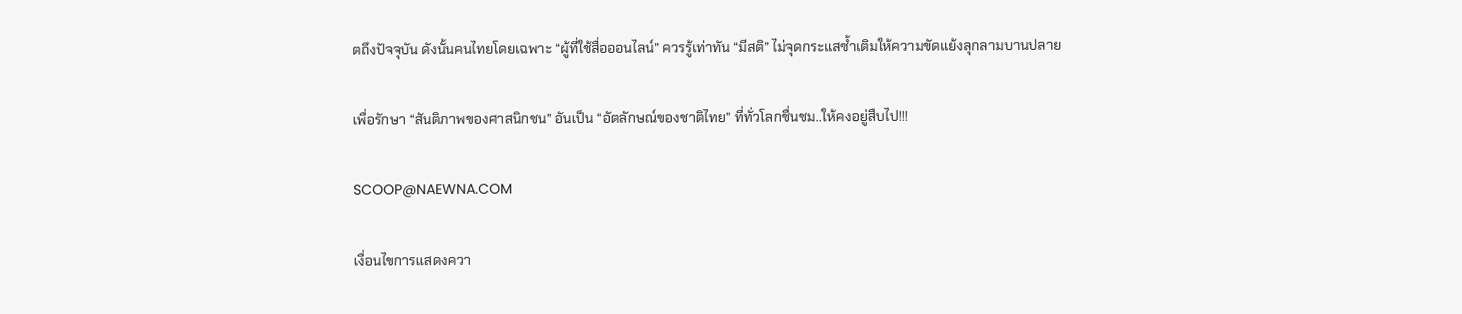ตถึงปัจจุบัน ดังนั้นคนไทยโดยเฉพาะ “ผู้ที่ใช้สื่อออนไลน์” ควรรู้เท่าทัน “มีสติ” ไม่จุดกระแสซ้ำเติมให้ความขัดแย้งลุกลามบานปลาย

เพื่อรักษา “สันติภาพของศาสนิกชน” อันเป็น “อัตลักษณ์ของชาติไทย” ที่ทั่วโลกชื่นชม..ให้คงอยู่สืบไป!!!

SCOOP@NAEWNA.COM

เงื่อนไขการแสดงควา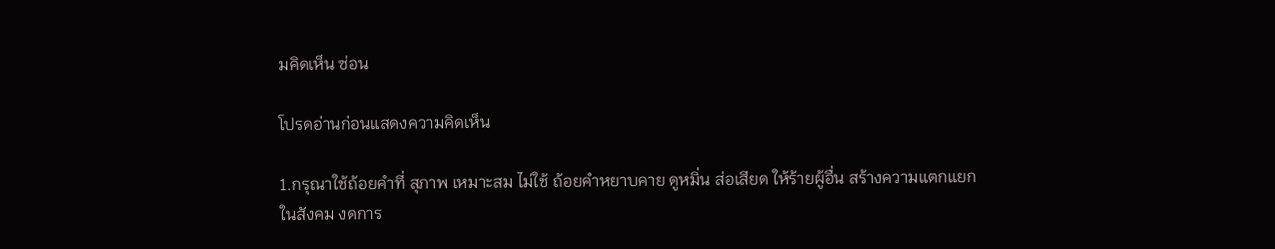มคิดเห็น ซ่อน

โปรดอ่านก่อนแสดงความคิดเห็น

1.กรุณาใช้ถ้อยคำที่ สุภาพ เหมาะสม ไม่ใช้ ถ้อยคำหยาบคาย ดูหมิ่น ส่อเสียด ให้ร้ายผู้อื่น สร้างความแตกแยกในสังคม งดการ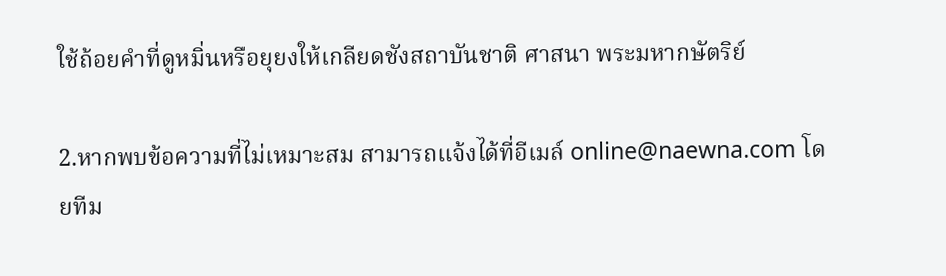ใช้ถ้อยคำที่ดูหมิ่นหรือยุยงให้เกลียดชังสถาบันชาติ ศาสนา พระมหากษัตริย์

2.หากพบข้อความที่ไม่เหมาะสม สามารถแจ้งได้ที่อีเมล์ online@naewna.com โดยทีม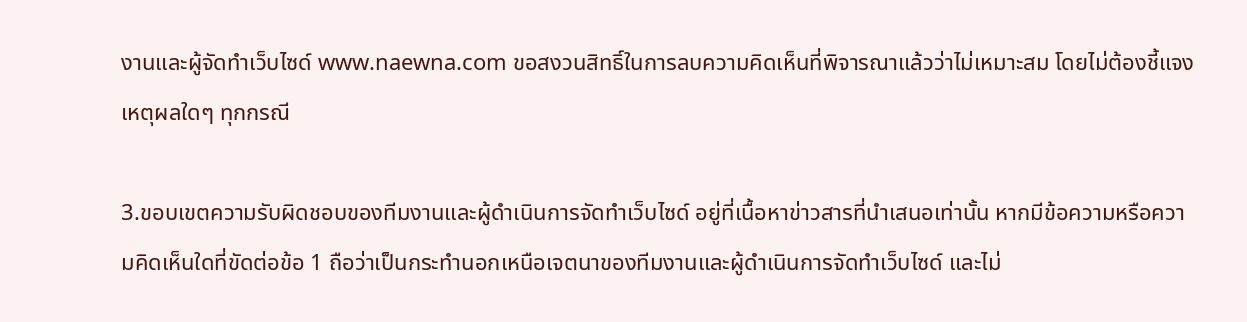งานและผู้จัดทำเว็บไซด์ www.naewna.com ขอสงวนสิทธิ์ในการลบความคิดเห็นที่พิจารณาแล้วว่าไม่เหมาะสม โดยไม่ต้องชี้แจงเหตุผลใดๆ ทุกกรณี

3.ขอบเขตความรับผิดชอบของทีมงานและผู้ดำเนินการจัดทำเว็บไซด์ อยู่ที่เนื้อหาข่าวสารที่นำเสนอเท่านั้น หากมีข้อความหรือความคิดเห็นใดที่ขัดต่อข้อ 1 ถือว่าเป็นกระทำนอกเหนือเจตนาของทีมงานและผู้ดำเนินการจัดทำเว็บไซด์ และไม่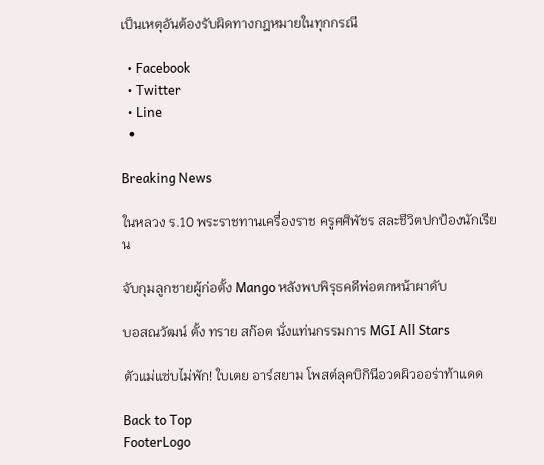เป็นเหตุอันต้องรับผิดทางกฎหมายในทุกกรณี

  • Facebook
  • Twitter
  • Line
  •

Breaking News

ในหลวง ร.10 พระราชทานเครื่องราช ครูศศิพัชร สละชีวิตปกป้องนักเรียน

จับกุมลูกชายผู้ก่อตั้ง Mango หลังพบพิรุธคดีพ่อตกหน้าผาดับ

บอสณวัฒน์ ตั้ง ทราย สก๊อต นั่งแท่นกรรมการ MGI All Stars

ตัวแม่แซ่บไม่พัก! ใบเตย อาร์สยาม โพสต์ลุคบิกินีอวดผิวออร่าท้าแดด

Back to Top
FooterLogo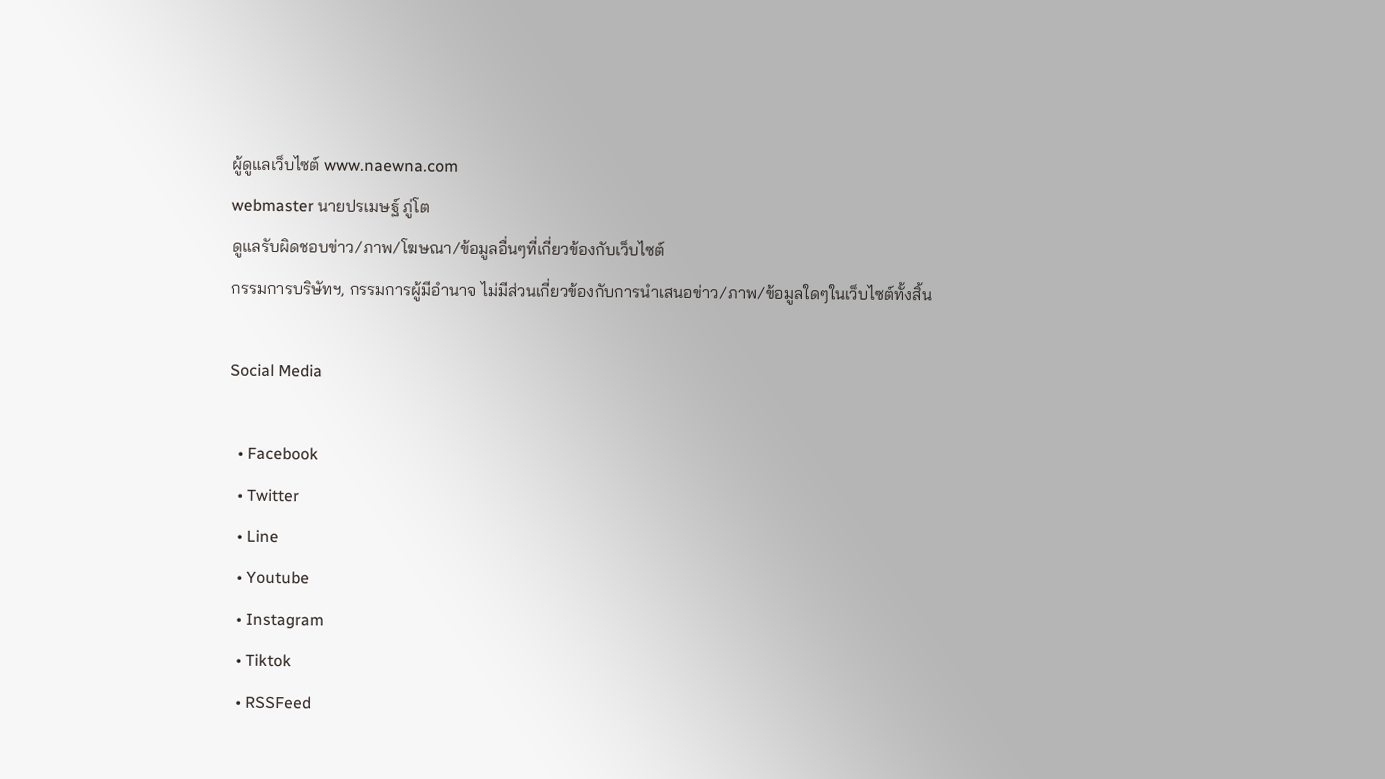ผู้ดูแลเว็บไซต์ www.naewna.com
webmaster นายปรเมษฐ์ ภู่โต
ดูแลรับผิดชอบข่าว/ภาพ/โฆษณา/ข้อมูลอื่นๆที่เกี่ยวข้องกับเว็บไซต์
กรรมการบริษัทฯ, กรรมการผู้มีอำนาจ ไม่มีส่วนเกี่ยวข้องกับการนำเสนอข่าว/ภาพ/ข้อมูลใดๆในเว็บไซต์ทั้งสิ้น

Social Media

  • Facebook
  • Twitter
  • Line
  • Youtube
  • Instagram
  • Tiktok
  • RSSFeed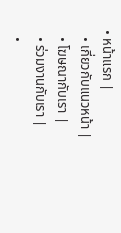• หน้าแรก |
  • เกี่ยวกับแนวหน้า |
  • โฆษณากับเรา |
  • ร่วมงานกับเรา |
  •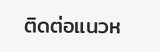ติดต่อแนวห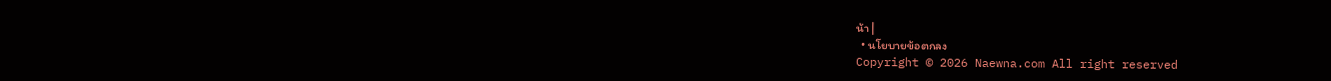น้า |
  • นโยบายข้อตกลง
Copyright © 2026 Naewna.com All right reserved